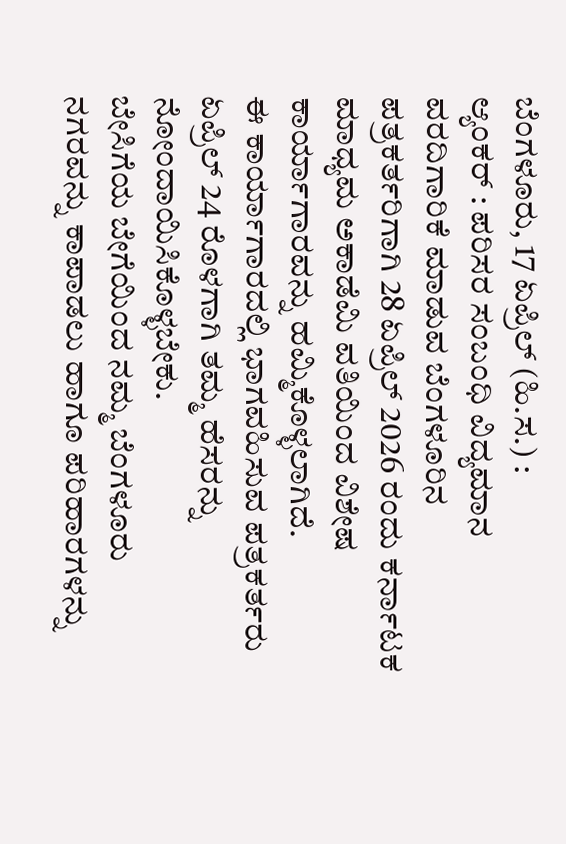ಬೆಂಗಳೂರು, 17 ಏಪ್ರಿಲ್ (ಹಿ.ಸ.) :
ಆ್ಯಂಕರ್ : ಪರಿಸರ ಸಂಬಂಧಿ ವಿದ್ಯಮಾನ ವರದಿಗಾರಿಕೆ ಮಾಡುವ ಬೆಂಗಳೂರಿನ ಪತ್ರಕರ್ತರಿಗಾಗಿ 28 ಏಪ್ರಿಲ್ 2026 ರಂದು ಕರ್ನಾಟಕ ಮಾಧ್ಯಮ ಅಕಾಡೆಮಿ ವತಿಯಿಂದ ವಿಶೇಷ ಕಾರ್ಯಾಗಾರವನ್ನು ಹಮ್ಮಿಕೊಳ್ಳಲಾಗಿದೆ.
ಈ ಕಾರ್ಯಾಗಾರದಲ್ಲಿ ಭಾಗವಹಿಸುವ ಪತ್ರಕರ್ತರು ಏಪ್ರಿಲ್ 24 ರೊಳಗಾಗಿ ತಮ್ಮ ಹೆಸರನ್ನು ನೋಂದಾಯಿಸಿಕೊಳ್ಳಬೇಕು.
ಬೇಸಿಗೆಯ ಬೇಗೆಯಿಂದ ನಮ್ಮ ಬೆಂಗಳೂರು ನಗರವನ್ನು ಕಾಪಾಡಲು ಹಾಗೂ ಪರಿಹಾರಗಳನ್ನು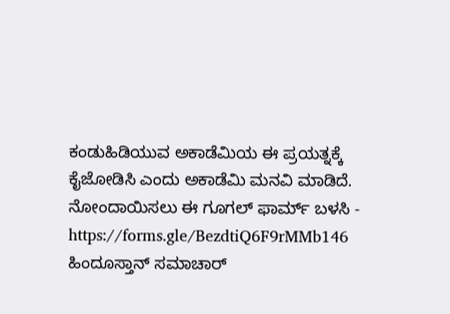ಕಂಡುಹಿಡಿಯುವ ಅಕಾಡೆಮಿಯ ಈ ಪ್ರಯತ್ನಕ್ಕೆ ಕೈಜೋಡಿಸಿ ಎಂದು ಅಕಾಡೆಮಿ ಮನವಿ ಮಾಡಿದೆ.
ನೋಂದಾಯಿಸಲು ಈ ಗೂಗಲ್ ಫಾರ್ಮ್ ಬಳಸಿ -
https://forms.gle/BezdtiQ6F9rMMb146
ಹಿಂದೂಸ್ತಾನ್ ಸಮಾಚಾರ್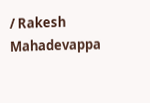/ Rakesh Mahadevappa